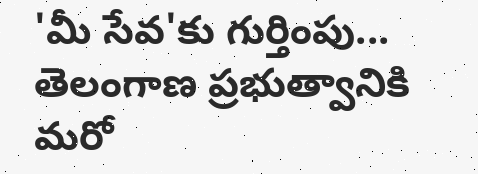'మీ సేవ'కు గుర్తింపు... తెలంగాణ ప్రభుత్వానికి మరో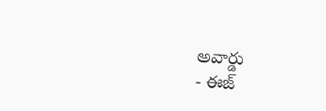అవార్డు
- ఈజ్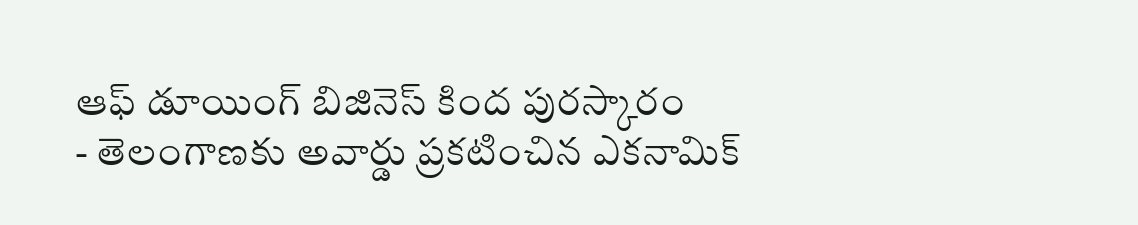ఆఫ్ డూయింగ్ బిజినెస్ కింద పురస్కారం
- తెలంగాణకు అవార్డు ప్రకటించిన ఎకనామిక్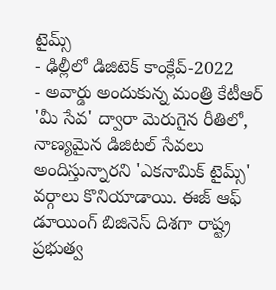టైమ్స్
- ఢిల్లీలో డిజిటెక్ కాంక్లేవ్-2022
- అవార్డు అందుకున్న మంత్రి కేటీఆర్
'మీ సేవ' ద్వారా మెరుగైన రీతిలో, నాణ్యమైన డిజిటల్ సేవలు అందిస్తున్నారని 'ఎకనామిక్ టైమ్స్' వర్గాలు కొనియాడాయి. ఈజ్ ఆఫ్ డూయింగ్ బిజినెస్ దిశగా రాష్ట్ర ప్రభుత్వ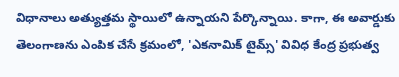విధానాలు అత్యుత్తమ స్థాయిలో ఉన్నాయని పేర్కొన్నాయి. కాగా, ఈ అవార్డుకు తెలంగాణను ఎంపిక చేసే క్రమంలో, 'ఎకనామిక్ టైమ్స్' వివిధ కేంద్ర ప్రభుత్వ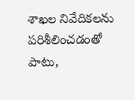శాఖల నివేదికలను పరిశీలించడంతో పాటు,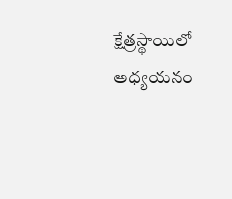క్షేత్రస్థాయిలో అధ్యయనం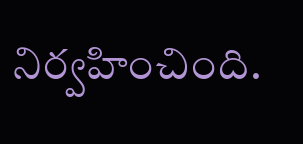నిర్వహించింది.